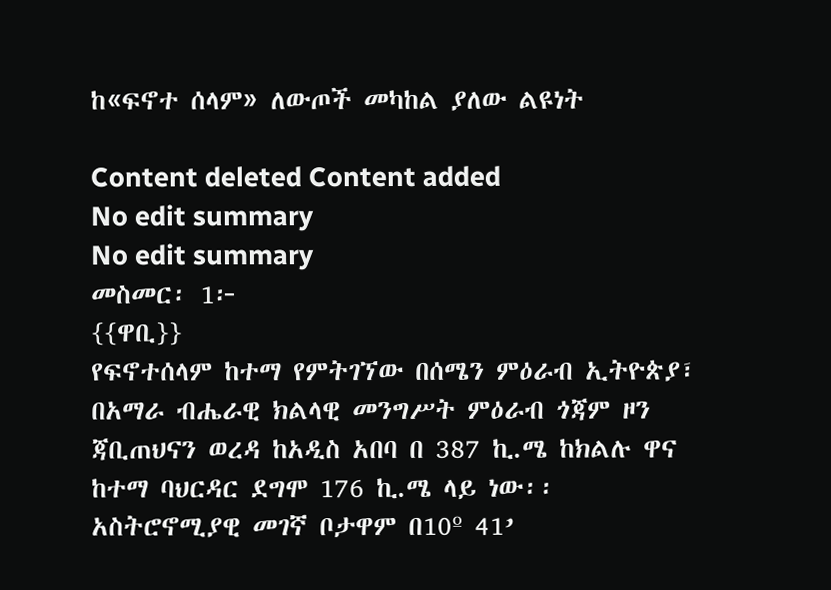ከ«ፍኖተ ሰላም» ለውጦች መካከል ያለው ልዩነት

Content deleted Content added
No edit summary
No edit summary
መስመር፡ 1፦
{{ዋቢ}}
የፍኖተሰላም ከተማ የምትገኘው በሰሜን ምዕራብ ኢትዮጵያ፣ በአማራ ብሔራዊ ክልላዊ መንግሥት ምዕራብ ጎጃም ዞን ጃቢጠህናን ወረዳ ከአዲስ አበባ በ 387 ኪ.ሜ ከክልሉ ዋና ከተማ ባህርዳር ደግሞ 176 ኪ.ሜ ላይ ነው፡፡ አስትሮኖሚያዊ መገኛ ቦታዋም በ10º 41’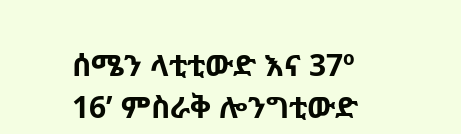ሰሜን ላቲቲውድ እና 37º 16’ ምስራቅ ሎንግቲውድ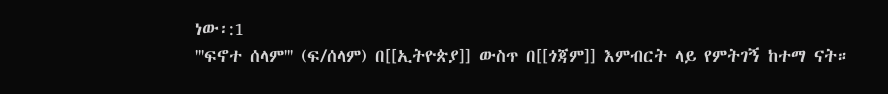ነው፡:1
'''ፍኖተ ሰላም''' (ፍ/ሰላም) በ[[ኢትዮጵያ]] ውስጥ በ[[ጎጃም]] እምብርት ላይ የምትገኝ ከተማ ናት።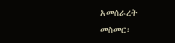አመሰራረት
መስመር፡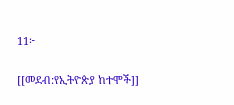11፦

[[መደብ:የኢትዮጵያ ከተሞች]]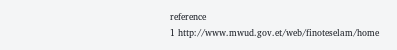reference
1 http://www.mwud.gov.et/web/finoteselam/home